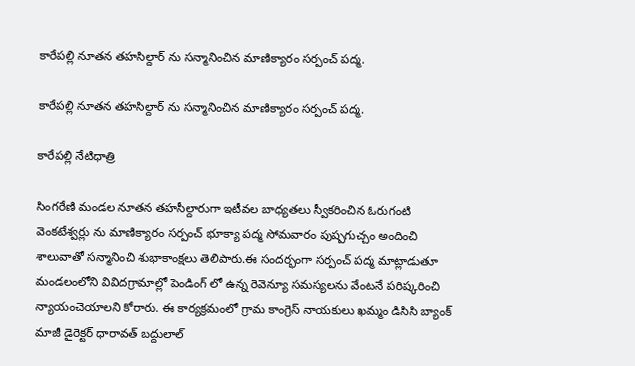కారేపల్లి నూతన తహసిల్దార్ ను సన్మానించిన మాణిక్యారం సర్పంచ్ పద్మ.

కారేపల్లి నూతన తహసిల్దార్ ను సన్మానించిన మాణిక్యారం సర్పంచ్ పద్మ.

కారేపల్లి నేటిధాత్రి

సింగరేణి మండల నూతన తహసీల్దారుగా ఇటీవల బాధ్యతలు స్వీకరించిన ఓరుగంటి వెంకటేశ్వర్లు ను మాణిక్యారం సర్పంచ్ భూక్యా పద్మ సోమవారం పుష్పగుచ్చం అందించి శాలువాతో సన్మానించి శుభాకాంక్షలు తెలిపారు.ఈ సందర్భంగా సర్పంచ్ పద్మ మాట్లాడుతూ మండలంలోని వివిదగ్రామాల్లో పెండింగ్ లో ఉన్న రెవెన్యూ సమస్యలను వేంటనే పరిష్కరించి న్యాయంచెయాలని కోరారు. ఈ కార్యక్రమంలో గ్రామ కాంగ్రెస్ నాయకులు ఖమ్మం డిసిసి బ్యాంక్ మాజీ డైరెక్టర్ ధారావత్ బద్దులాల్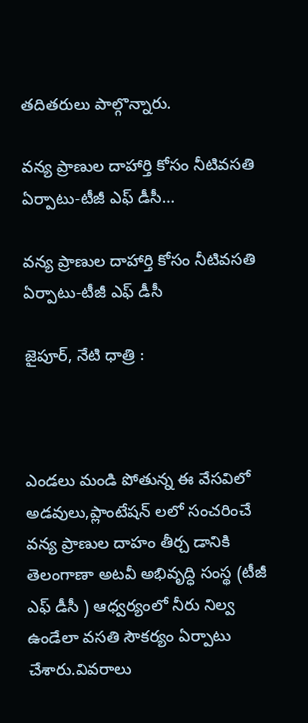తదితరులు పాల్గొన్నారు.

వన్య ప్రాణుల దాహార్తి కోసం నీటివసతి ఏర్పాటు-టీజీ ఎఫ్ డీసీ…

వన్య ప్రాణుల దాహార్తి కోసం నీటివసతి ఏర్పాటు-టీజీ ఎఫ్ డీసీ

జైపూర్, నేటి ధాత్రి :



ఎండలు మండి పోతున్న ఈ వేసవిలో అడవులు,ప్లాంటేషన్ లలో సంచరించే వన్య ప్రాణుల దాహం తీర్చ డానికి తెలంగాణా అటవీ అభివృద్ధి సంస్థ (టీజీ ఎఫ్ డీసీ ) ఆధ్వర్యంలో నీరు నిల్వ ఉండేలా వసతి సౌకర్యం ఏర్పాటు చేశారు.వివరాలు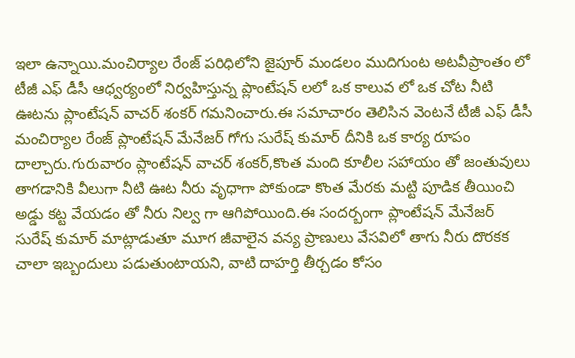ఇలా ఉన్నాయి.మంచిర్యాల రేంజ్ పరిధిలోని జైపూర్ మండలం ముదిగుంట అటవీప్రాంతం లో టీజీ ఎఫ్ డీసీ ఆధ్వర్యంలో నిర్వహిస్తున్న ప్లాంటేషన్ లలో ఒక కాలువ లో ఒక చోట నీటి ఊటను ప్లాంటేషన్ వాచర్ శంకర్ గమనించారు.ఈ సమాచారం తెలిసిన వెంటనే టీజీ ఎఫ్ డీసీ మంచిర్యాల రేంజ్ ప్లాంటేషన్ మేనేజర్ గోగు సురేష్ కుమార్ దీనికి ఒక కార్య రూపం దాల్చారు.గురువారం ప్లాంటేషన్ వాచర్ శంకర్,కొంత మంది కూలీల సహాయం తో జంతువులు తాగడానికి వీలుగా నీటి ఊట నీరు వృధాగా పోకుండా కొంత మేరకు మట్టి పూడిక తీయించి అడ్డు కట్ట వేయడం తో నీరు నిల్వ గా ఆగిపోయింది.ఈ సందర్బంగా ప్లాంటేషన్ మేనేజర్ సురేష్ కుమార్ మాట్లాడుతూ మూగ జీవాలైన వన్య ప్రాణులు వేసవిలో తాగు నీరు దొరకక చాలా ఇబ్బందులు పడుతుంటాయని, వాటి దాహర్తి తీర్చడం కోసం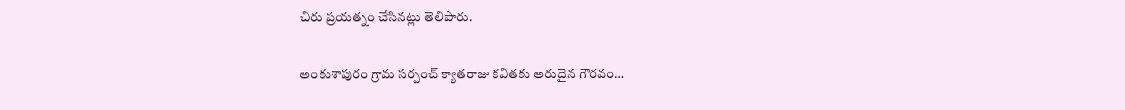చిరు ప్రయత్నం చేసినట్లు తెలిపారు.

అంకుశాపురం గ్రామ సర్పంచ్ క్యాతరాజు కవితకు అరుదైన గౌరవం…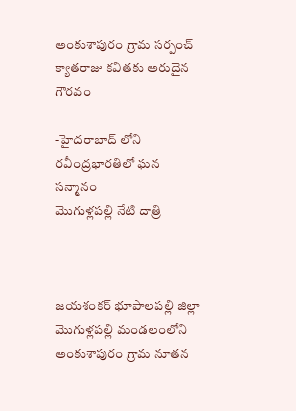అంకుశాపురం గ్రామ సర్పంచ్ క్యాతరాజు కవితకు అరుదైన గౌరవం

-హైదరాబాద్ లోని రవీంద్రభారతిలో ఘన సన్మానం
మొగుళ్లపల్లి నేటి దాత్రి



జయశంకర్ భూపాలపల్లి జిల్లా మొగుళ్లపల్లి మండలంలోని అంకుశాపురం గ్రామ నూతన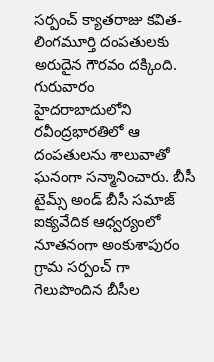సర్పంచ్ క్యాతరాజు కవిత-లింగమూర్తి దంపతులకు అరుదైన గౌరవం దక్కింది. గురువారం హైదరాబాదులోని రవీంద్రభారతిలో ఆ దంపతులను శాలువాతో ఘనంగా సన్మానించారు. బీసీ టైమ్స్ అండ్ బీసీ సమాజ్ ఐక్యవేదిక ఆధ్వర్యంలో నూతనంగా అంకుశాపురం గ్రామ సర్పంచ్ గా గెలుపొందిన బీసీల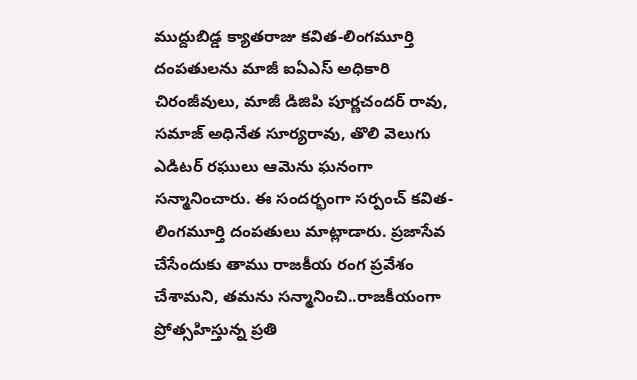ముద్దుబిడ్డ క్యాతరాజు కవిత-లింగమూర్తి దంపతులను మాజీ ఐఏఎస్ అధికారి చిరంజీవులు, మాజీ డిజిపి పూర్ణచందర్ రావు, సమాజ్ అధినేత సూర్యరావు, తొలి వెలుగు ఎడిటర్ రఘులు ఆమెను ఘనంగా సన్మానించారు. ఈ సందర్భంగా సర్పంచ్ కవిత-లింగమూర్తి దంపతులు మాట్లాడారు. ప్రజాసేవ చేసేందుకు తాము రాజకీయ రంగ ప్రవేశం చేశామని, తమను సన్మానించి..రాజకీయంగా ప్రోత్సహిస్తున్న ప్రతి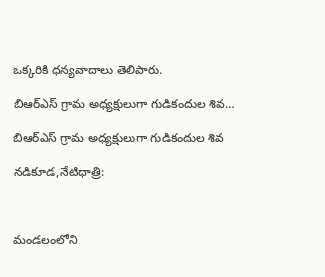ఒక్కరికి ధన్యవాదాలు తెలిపారు.

బిఆర్ఎస్ గ్రామ అధ్యక్షులుగా గుడికందుల శివ…

బిఆర్ఎస్ గ్రామ అధ్యక్షులుగా గుడికందుల శివ

నడికూడ,నేటిధాత్రి:



మండలంలోని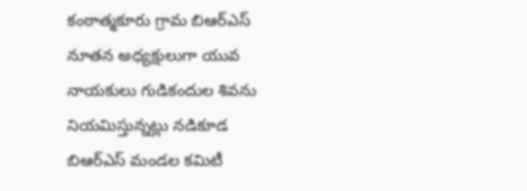కంఠాత్మకూరు గ్రామ బిఆర్ఎస్ నూతన అధ్యక్షులుగా యువ నాయకులు గుడికందుల శివను నియమిస్తున్నట్లు నడికూడ బిఆర్ఎస్ మండల కమిటీ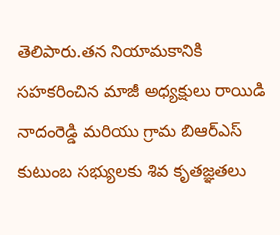తెలిపారు.తన నియామకానికి సహకరించిన మాజీ అధ్యక్షులు రాయిడి నాదంరెడ్డి మరియు గ్రామ బిఆర్ఎస్ కుటుంబ సభ్యులకు శివ కృతజ్ఞతలు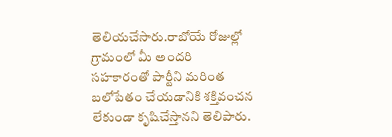తెలియచేసారు.రాబోయే రోజుల్లో గ్రామంలో మీ అందరి సహకారంతో పార్టీని మరింత బలోపేతం చేయడానికి శక్తివంచన లేకుండా కృషిచేస్తానని తెలిపారు.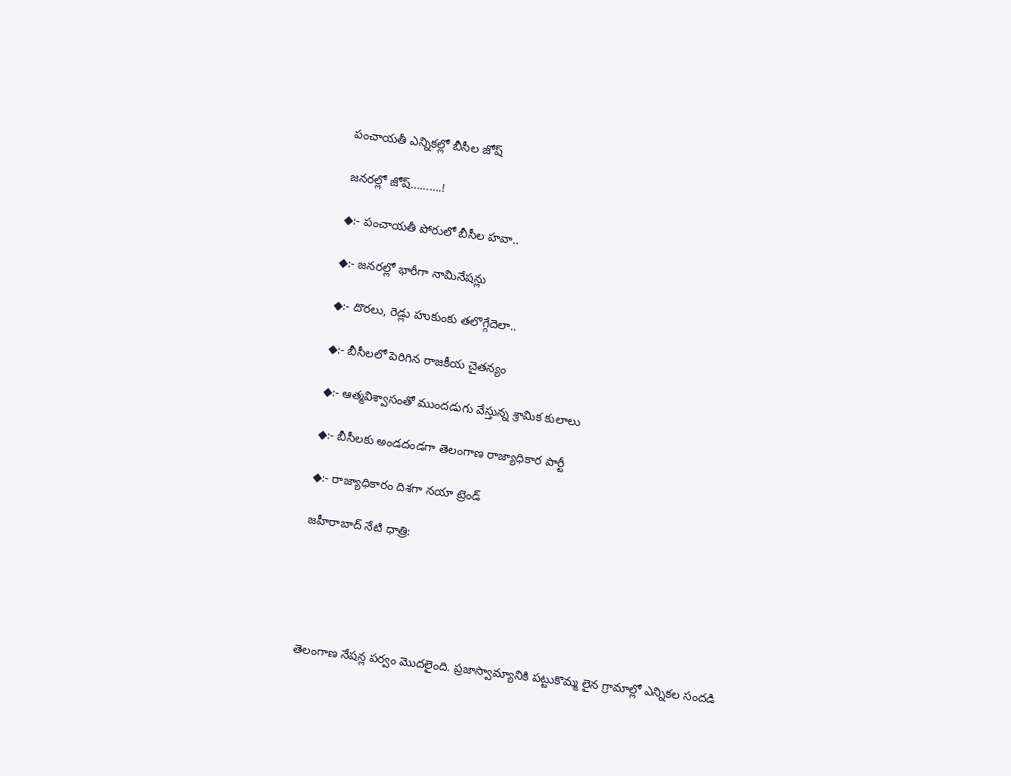పంచాయతీ ఎన్నికల్లో బీసీల జోష్

జనరల్లో జోష్……….!

◆:- పంచాయతీ పోరులో బీసీల హవా..

◆:- జనరల్లో భారీగా నామినేషన్లు

◆:- దొరలు, రెడ్లు హుకుంకు తలొగ్గేదెలా..

◆:- బీసీలలో పెరిగిన రాజకీయ చైతన్యం

◆:- ఆత్మవిశ్వాసంతో ముందడుగు వేస్తున్న శ్రామిక కులాలు

◆:- బీసీలకు అండదండగా తెలంగాణ రాజ్యాధికార పార్టీ

◆:- రాజ్యాధికారం దిశగా నయా ట్రెండ్

జహీరాబాద్ నేటి ధాత్రి:





తెలంగాణ నేషన్ల పర్వం మొదలైంది. ప్రజాస్వామ్యానికి పట్టుకొమ్మ లైన గ్రామాల్లో ఎన్నికల సందడి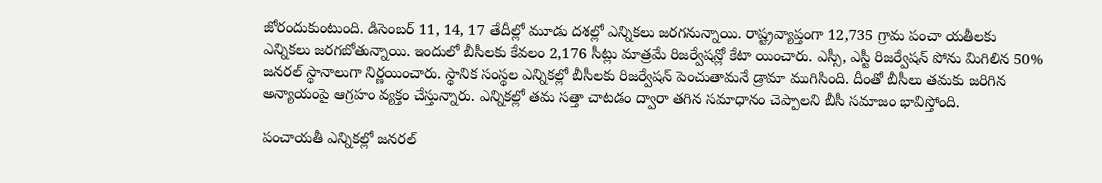జోరందుకుంటుంది. డిసెంబర్ 11, 14, 17 తేదీల్లో మూడు దశల్లో ఎన్నికలు జరగనున్నాయి. రాష్ట్రవ్యాప్తంగా 12,735 గ్రామ పంచా యతీలకు ఎన్నికలు జరగబోతున్నాయి. ఇందులో బీసీలకు కేవలం 2,176 సీట్లు మాత్రమే రిజర్వేషన్లో కేటా యించారు. ఎస్సీ, ఎస్టీ రిజర్వేషన్ పోను మిగిలిన 50% జనరల్ స్థానాలుగా నిర్ణయించారు. స్థానిక సంస్థల ఎన్నికల్లో బీసీలకు రిజర్వేషన్ పెంచుతామనే డ్రామా ముగిసింది. దీంతో బీసీలు తమకు జరిగిన అన్యాయంపై ఆగ్రహం వ్యక్తం చేస్తున్నారు. ఎన్నికల్లో తమ సత్తా చాటడం ద్వారా తగిన సమాధానం చెప్పాలని బీసీ సమాజం భావిస్తోంది.

పంచాయతీ ఎన్నికల్లో జనరల్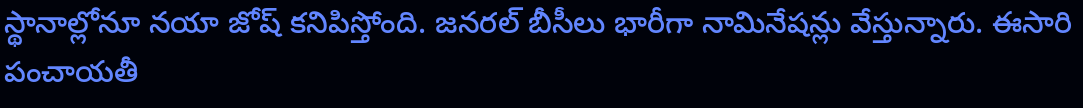స్థానాల్లోనూ నయా జోష్ కనిపిస్తోంది. జనరల్ బీసీలు భారీగా నామినేషన్లు వేస్తున్నారు. ఈసారి పంచాయతీ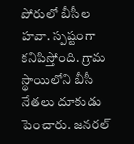పోరులో బీసీల హవా. స్పష్టంగా కనిపిస్తోంది. గ్రామ స్థాయిలోని బీసీ నేతలు దూకుడు పెంచారు. జనరల్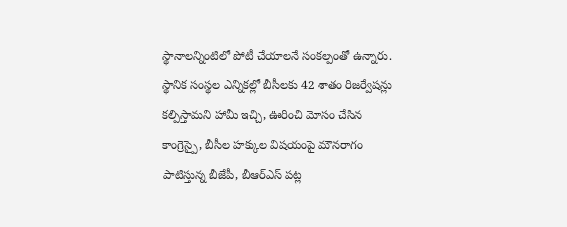స్థానాలన్నింటిలో పోటీ చేయాలనే సంకల్పంతో ఉన్నారు. స్థానిక సంస్థల ఎన్నికల్లో బీసీలకు 42 శాతం రిజర్వేషన్లు కల్పిస్తామని హామీ ఇచ్చి, ఊరించి మోసం చేసిన కాంగ్రెస్పై, బీసీల హక్కుల విషయంపై మౌనరాగం పాటిస్తున్న బీజేపీ, బీఆర్ఎస్ పట్ల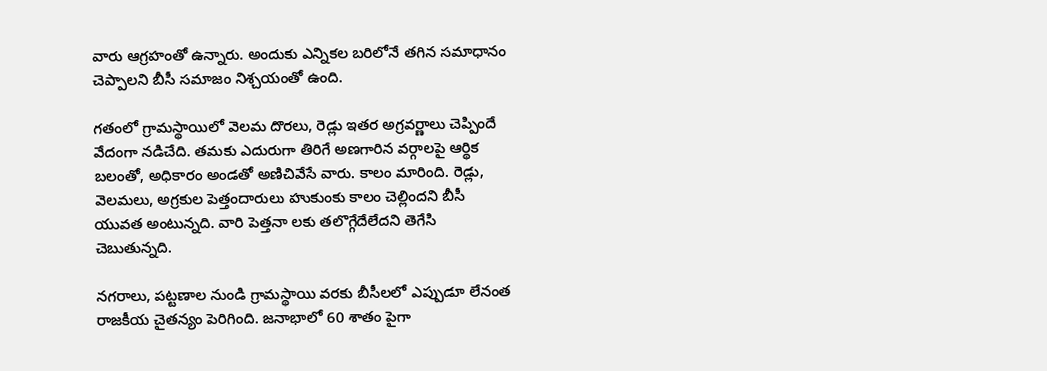వారు ఆగ్రహంతో ఉన్నారు. అందుకు ఎన్నికల బరిలోనే తగిన సమాధానం చెప్పాలని బీసీ సమాజం నిశ్చయంతో ఉంది.

గతంలో గ్రామస్థాయిలో వెలమ దొరలు, రెడ్లు ఇతర అగ్రవర్ణాలు చెప్పిందే వేదంగా నడిచేది. తమకు ఎదురుగా తిరిగే అణగారిన వర్గాలపై ఆర్థిక బలంతో, అధికారం అండతో అణిచివేసే వారు. కాలం మారింది. రెడ్లు, వెలమలు, అగ్రకుల పెత్తందారులు హుకుంకు కాలం చెల్లిందని బీసీ యువత అంటున్నది. వారి పెత్తనా లకు తలొగ్గేదేలేదని తెగేసి చెబుతున్నది.

నగరాలు, పట్టణాల నుండి గ్రామస్థాయి వరకు బీసీలలో ఎప్పుడూ లేనంత రాజకీయ చైతన్యం పెరిగింది. జనాభాలో 60 శాతం పైగా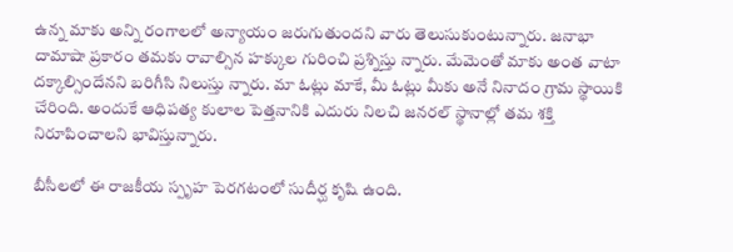ఉన్న మాకు అన్ని రంగాలలో అన్యాయం జరుగుతుందని వారు తెలుసుకుంటున్నారు. జనాభా దామాషా ప్రకారం తమకు రావాల్సిన హక్కుల గురించి ప్రశ్నిస్తు న్నారు. మేమెంతో మాకు అంత వాటా దక్కాల్సిందేనని బరిగీసి నిలుస్తు న్నారు. మా ఓట్లు మాకే, మీ ఓట్లు మీకు అనే నినాదం గ్రామ స్థాయికి చేరింది. అందుకే ఆధిపత్య కులాల పెత్తనానికి ఎదురు నిలచి జనరల్ స్థానాల్లో తమ శక్తి నిరూపించాలని భావిస్తున్నారు.

బీసీలలో ఈ రాజకీయ స్పృహ పెరగటంలో సుదీర్ఘ కృషి ఉంది.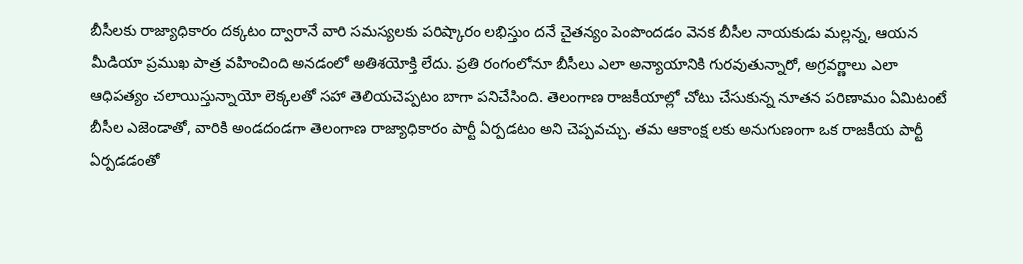బీసీలకు రాజ్యాధికారం దక్కటం ద్వారానే వారి సమస్యలకు పరిష్కారం లభిస్తుం దనే చైతన్యం పెంపొందడం వెనక బీసీల నాయకుడు మల్లన్న, ఆయన మీడియా ప్రముఖ పాత్ర వహించింది అనడంలో అతిశయోక్తి లేదు. ప్రతి రంగంలోనూ బీసీలు ఎలా అన్యాయానికి గురవుతున్నారో, అగ్రవర్ణాలు ఎలా ఆధిపత్యం చలాయిస్తున్నాయో లెక్కలతో సహా తెలియచెప్పటం బాగా పనిచేసింది. తెలంగాణ రాజకీయాల్లో చోటు చేసుకున్న నూతన పరిణామం ఏమిటంటే బీసీల ఎజెండాతో, వారికి అండదండగా తెలంగాణ రాజ్యాధికారం పార్టీ ఏర్పడటం అని చెప్పవచ్చు. తమ ఆకాంక్ష లకు అనుగుణంగా ఒక రాజకీయ పార్టీ ఏర్పడడంతో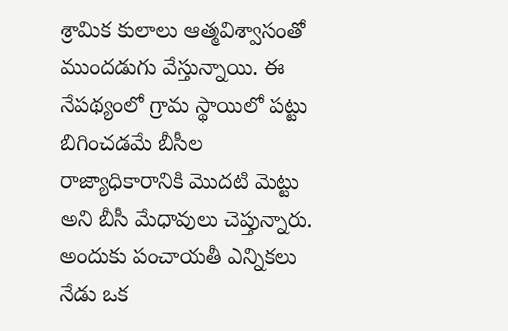శ్రామిక కులాలు ఆత్మవిశ్వాసంతో ముందడుగు వేస్తున్నాయి. ఈ నేపథ్యంలో గ్రామ స్థాయిలో పట్టు బిగించడమే బీసీల రాజ్యాధికారానికి మొదటి మెట్టు అని బీసీ మేధావులు చెప్తున్నారు. అందుకు పంచాయతీ ఎన్నికలు నేడు ఒక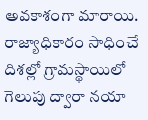అవకాశంగా మారాయి. రాజ్యాధికారం సాధించే దిశల్లో గ్రామస్థాయిలో గెలుపు ద్వారా నయా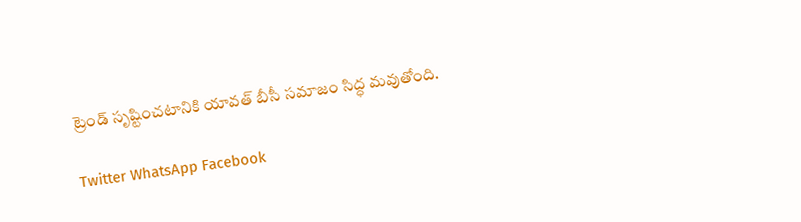ట్రెండ్ సృష్టించటానికి యావత్ బీసీ సమాజం సిద్ధ మవుతోంది.

Twitter WhatsApp Facebook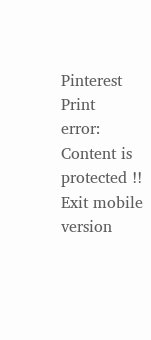Pinterest Print
error: Content is protected !!
Exit mobile version